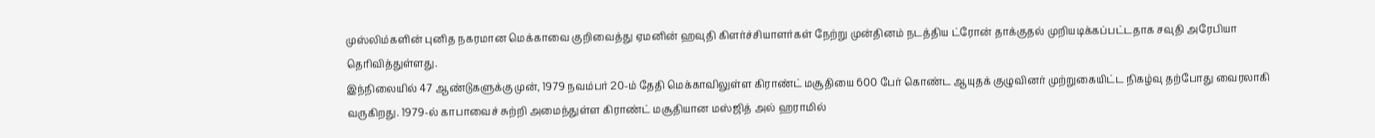முஸ்லிம்களின் புனித நகரமான மெக்காவை குறிவைத்து ஏமனின் ஹவுதி கிளர்ச்சியாளர்கள் நேற்று முன்தினம் நடத்திய ட்ரோன் தாக்குதல் முறியடிக்கப்பட்டதாக சவுதி அரேபியா தெரிவித்துள்ளது.
இந்நிலையில் 47 ஆண்டுகளுக்கு முன், 1979 நவம்பர் 20-ம் தேதி மெக்காவிலுள்ள கிராண்ட் மசூதியை 600 பேர் கொண்ட ஆயுதக் குழுவினர் முற்றுகையிட்ட நிகழ்வு தற்போது வைரலாகி வருகிறது. 1979-ல் காபாவைச் சுற்றி அமைந்துள்ள கிராண்ட் மசூதியான மஸ்ஜித் அல் ஹராமில்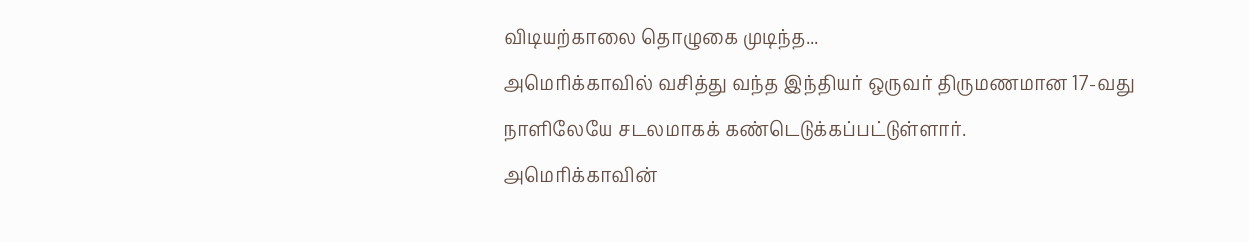விடியற்காலை தொழுகை முடிந்த...
அமெரிக்காவில் வசித்து வந்த இந்தியர் ஒருவர் திருமணமான 17-வது நாளிலேயே சடலமாகக் கண்டெடுக்கப்பட்டுள்ளார்.
அமெரிக்காவின்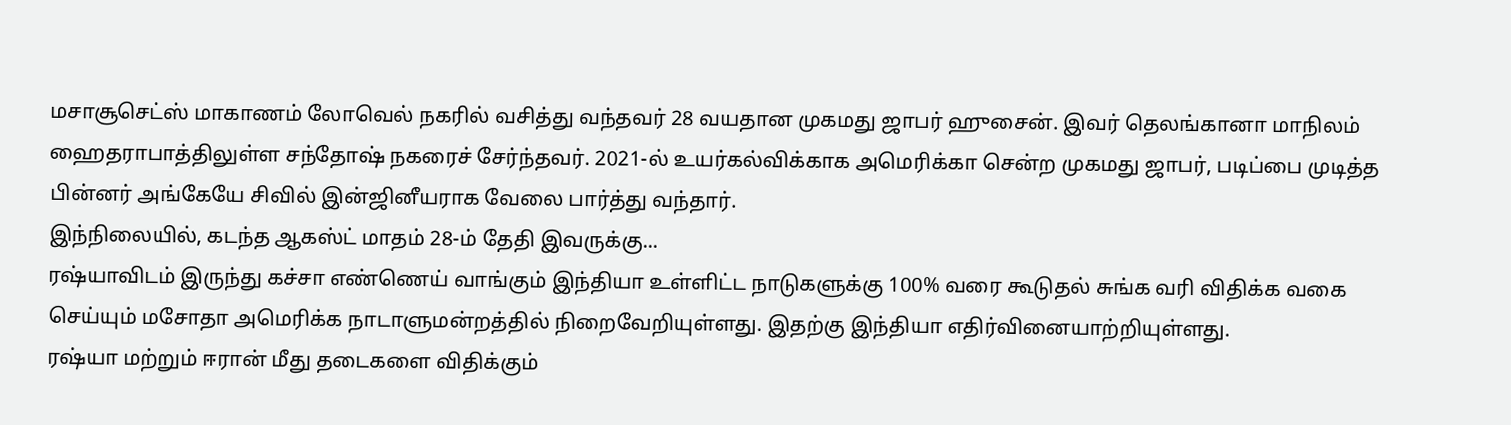மசாசூசெட்ஸ் மாகாணம் லோவெல் நகரில் வசித்து வந்தவர் 28 வயதான முகமது ஜாபர் ஹுசைன். இவர் தெலங்கானா மாநிலம் ஹைதராபாத்திலுள்ள சந்தோஷ் நகரைச் சேர்ந்தவர். 2021-ல் உயர்கல்விக்காக அமெரிக்கா சென்ற முகமது ஜாபர், படிப்பை முடித்த பின்னர் அங்கேயே சிவில் இன்ஜினீயராக வேலை பார்த்து வந்தார்.
இந்நிலையில், கடந்த ஆகஸ்ட் மாதம் 28-ம் தேதி இவருக்கு...
ரஷ்யாவிடம் இருந்து கச்சா எண்ணெய் வாங்கும் இந்தியா உள்ளிட்ட நாடுகளுக்கு 100% வரை கூடுதல் சுங்க வரி விதிக்க வகை செய்யும் மசோதா அமெரிக்க நாடாளுமன்றத்தில் நிறைவேறியுள்ளது. இதற்கு இந்தியா எதிர்வினையாற்றியுள்ளது.
ரஷ்யா மற்றும் ஈரான் மீது தடைகளை விதிக்கும்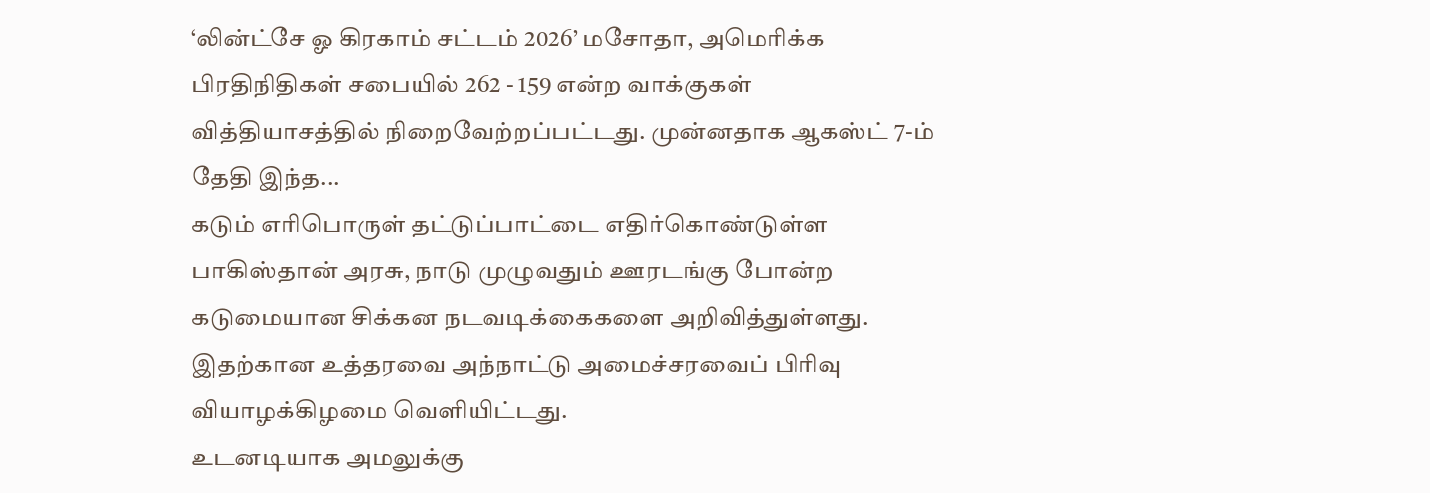‘லின்ட்சே ஓ கிரகாம் சட்டம் 2026’ மசோதா, அமெரிக்க பிரதிநிதிகள் சபையில் 262 - 159 என்ற வாக்குகள் வித்தியாசத்தில் நிறைவேற்றப்பட்டது. முன்னதாக ஆகஸ்ட் 7-ம் தேதி இந்த...
கடும் எரிபொருள் தட்டுப்பாட்டை எதிர்கொண்டுள்ள பாகிஸ்தான் அரசு, நாடு முழுவதும் ஊரடங்கு போன்ற கடுமையான சிக்கன நடவடிக்கைகளை அறிவித்துள்ளது. இதற்கான உத்தரவை அந்நாட்டு அமைச்சரவைப் பிரிவு வியாழக்கிழமை வெளியிட்டது.
உடனடியாக அமலுக்கு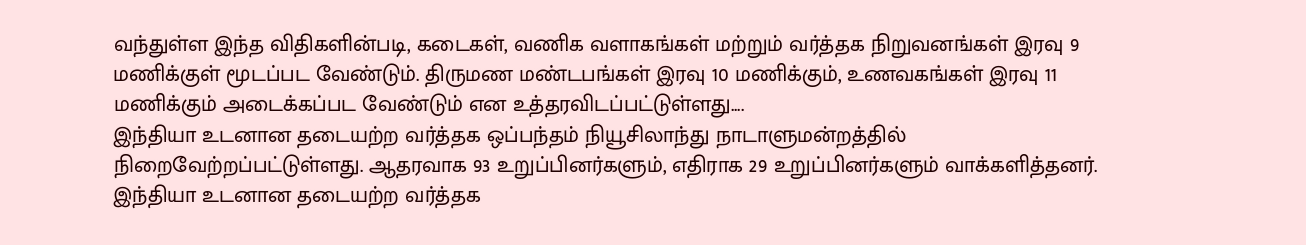வந்துள்ள இந்த விதிகளின்படி, கடைகள், வணிக வளாகங்கள் மற்றும் வர்த்தக நிறுவனங்கள் இரவு 9 மணிக்குள் மூடப்பட வேண்டும். திருமண மண்டபங்கள் இரவு 10 மணிக்கும், உணவகங்கள் இரவு 11 மணிக்கும் அடைக்கப்பட வேண்டும் என உத்தரவிடப்பட்டுள்ளது....
இந்தியா உடனான தடையற்ற வர்த்தக ஒப்பந்தம் நியூசிலாந்து நாடாளுமன்றத்தில் நிறைவேற்றப்பட்டுள்ளது. ஆதரவாக 93 உறுப்பினர்களும், எதிராக 29 உறுப்பினர்களும் வாக்களித்தனர்.
இந்தியா உடனான தடையற்ற வர்த்தக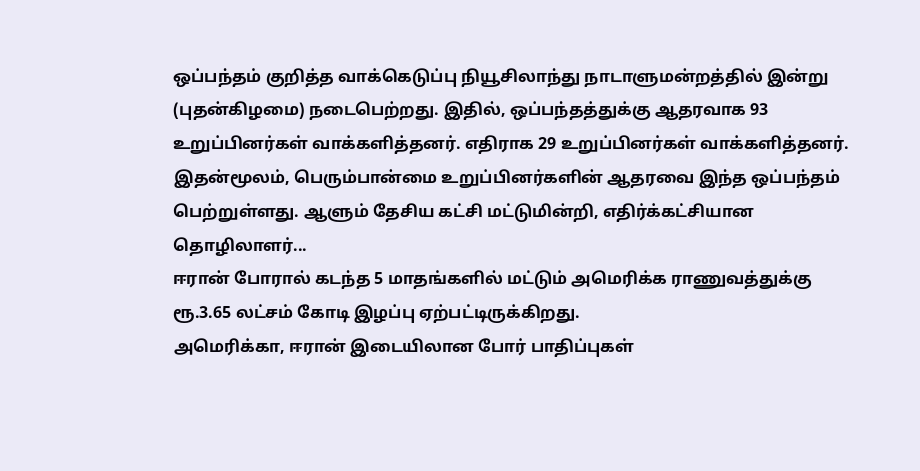ஒப்பந்தம் குறித்த வாக்கெடுப்பு நியூசிலாந்து நாடாளுமன்றத்தில் இன்று (புதன்கிழமை) நடைபெற்றது. இதில், ஒப்பந்தத்துக்கு ஆதரவாக 93 உறுப்பினர்கள் வாக்களித்தனர். எதிராக 29 உறுப்பினர்கள் வாக்களித்தனர். இதன்மூலம், பெரும்பான்மை உறுப்பினர்களின் ஆதரவை இந்த ஒப்பந்தம் பெற்றுள்ளது. ஆளும் தேசிய கட்சி மட்டுமின்றி, எதிர்க்கட்சியான தொழிலாளர்...
ஈரான் போரால் கடந்த 5 மாதங்களில் மட்டும் அமெரிக்க ராணுவத்துக்கு ரூ.3.65 லட்சம் கோடி இழப்பு ஏற்பட்டிருக்கிறது.
அமெரிக்கா, ஈரான் இடையிலான போர் பாதிப்புகள்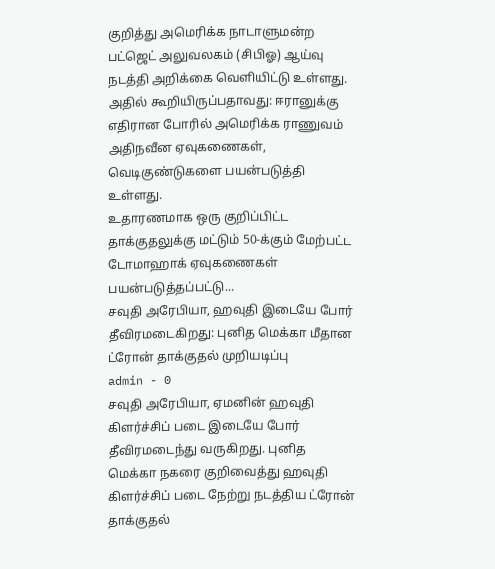குறித்து அமெரிக்க நாடாளுமன்ற பட்ஜெட் அலுவலகம் (சிபிஓ) ஆய்வு நடத்தி அறிக்கை வெளியிட்டு உள்ளது. அதில் கூறியிருப்பதாவது: ஈரானுக்கு எதிரான போரில் அமெரிக்க ராணுவம் அதிநவீன ஏவுகணைகள், வெடிகுண்டுகளை பயன்படுத்தி உள்ளது.
உதாரணமாக ஒரு குறிப்பிட்ட தாக்குதலுக்கு மட்டும் 50-க்கும் மேற்பட்ட டோமாஹாக் ஏவுகணைகள் பயன்படுத்தப்பட்டு...
சவுதி அரேபியா, ஹவுதி இடையே போர் தீவிரமடைகிறது: புனித மெக்கா மீதான ட்ரோன் தாக்குதல் முறியடிப்பு
admin - 0
சவுதி அரேபியா, ஏமனின் ஹவுதி கிளர்ச்சிப் படை இடையே போர் தீவிரமடைந்து வருகிறது. புனித மெக்கா நகரை குறிவைத்து ஹவுதி கிளர்ச்சிப் படை நேற்று நடத்திய ட்ரோன் தாக்குதல்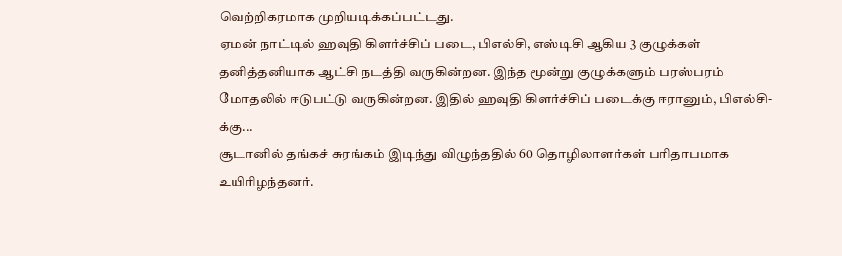வெற்றிகரமாக முறியடிக்கப்பட்டது.
ஏமன் நாட்டில் ஹவுதி கிளர்ச்சிப் படை, பிஎல்சி, எஸ்டிசி ஆகிய 3 குழுக்கள் தனித்தனியாக ஆட்சி நடத்தி வருகின்றன. இந்த மூன்று குழுக்களும் பரஸ்பரம் மோதலில் ஈடுபட்டு வருகின்றன. இதில் ஹவுதி கிளர்ச்சிப் படைக்கு ஈரானும், பிஎல்சி-க்கு...
சூடானில் தங்கச் சுரங்கம் இடிந்து விழுந்ததில் 60 தொழிலாளர்கள் பரிதாபமாக உயிரிழந்தனர்.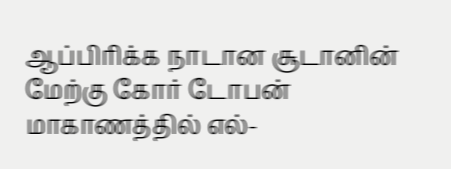ஆப்பிரிக்க நாடான சூடானின் மேற்கு கோர் டோபன் மாகாணத்தில் எல்-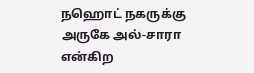நஹொட் நகருக்கு அருகே அல்-சாரா என்கிற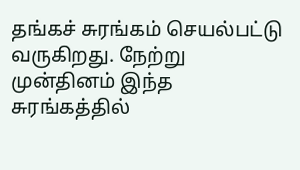தங்கச் சுரங்கம் செயல்பட்டு வருகிறது. நேற்று முன்தினம் இந்த சுரங்கத்தில்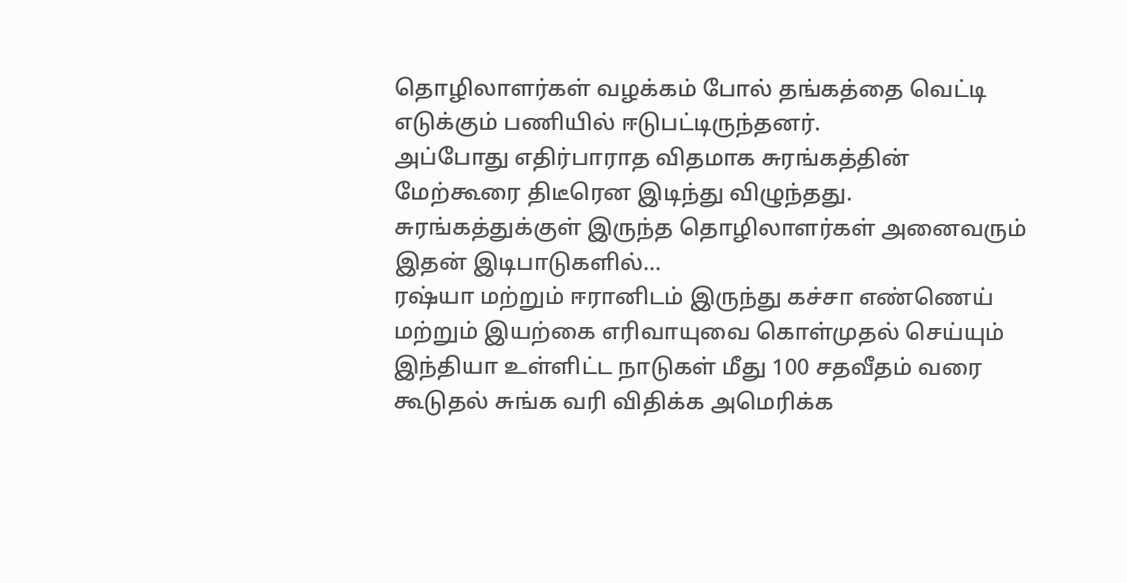தொழிலாளர்கள் வழக்கம் போல் தங்கத்தை வெட்டி எடுக்கும் பணியில் ஈடுபட்டிருந்தனர்.
அப்போது எதிர்பாராத விதமாக சுரங்கத்தின் மேற்கூரை திடீரென இடிந்து விழுந்தது. சுரங்கத்துக்குள் இருந்த தொழிலாளர்கள் அனைவரும் இதன் இடிபாடுகளில்...
ரஷ்யா மற்றும் ஈரானிடம் இருந்து கச்சா எண்ணெய் மற்றும் இயற்கை எரிவாயுவை கொள்முதல் செய்யும் இந்தியா உள்ளிட்ட நாடுகள் மீது 100 சதவீதம் வரை கூடுதல் சுங்க வரி விதிக்க அமெரிக்க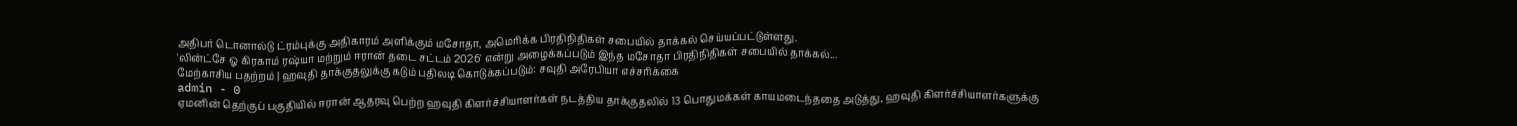அதிபர் டொனால்டு ட்ரம்புக்கு அதிகாரம் அளிக்கும் மசோதா, அமெரிக்க பிரதிநிதிகள் சபையில் தாக்கல் செய்யப்பட்டுள்ளது.
'லின்ட்சே ஓ கிரகாம் ரஷ்யா மற்றும் ஈரான் தடை சட்டம் 2026' என்று அழைக்கப்படும் இந்த மசோதா பிரதிநிதிகள் சபையில் தாக்கல்...
மேற்காசிய பதற்றம் | ஹவுதி தாக்குதலுக்கு கடும் பதிலடி கொடுக்கப்படும்: சவுதி அரேபியா எச்சரிக்கை
admin - 0
ஏமனின் தெற்குப் பகுதியில் ஈரான் ஆதரவு பெற்ற ஹவுதி கிளர்ச்சியாளர்கள் நடத்திய தாக்குதலில் 13 பொதுமக்கள் காயமடைந்ததை அடுத்து, ஹவுதி கிளர்ச்சியாளர்களுக்கு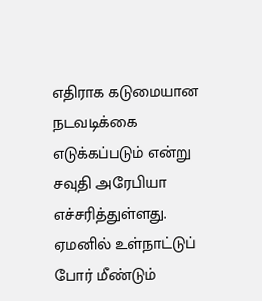எதிராக கடுமையான நடவடிக்கை எடுக்கப்படும் என்று சவுதி அரேபியா எச்சரித்துள்ளது.
ஏமனில் உள்நாட்டுப் போர் மீண்டும்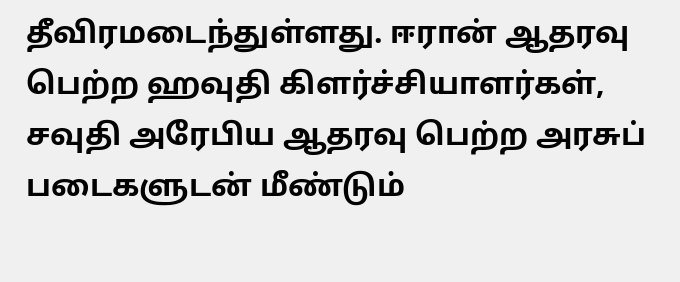தீவிரமடைந்துள்ளது. ஈரான் ஆதரவு பெற்ற ஹவுதி கிளர்ச்சியாளர்கள், சவுதி அரேபிய ஆதரவு பெற்ற அரசுப் படைகளுடன் மீண்டும்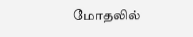மோதலில்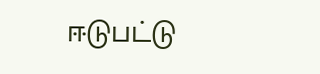ஈடுபட்டு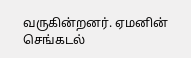வருகின்றனர். ஏமனின் செங்கடல்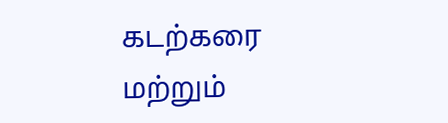கடற்கரை மற்றும்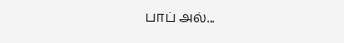பாப் அல்...